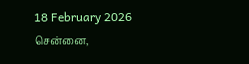18 February 2026 சென்னை,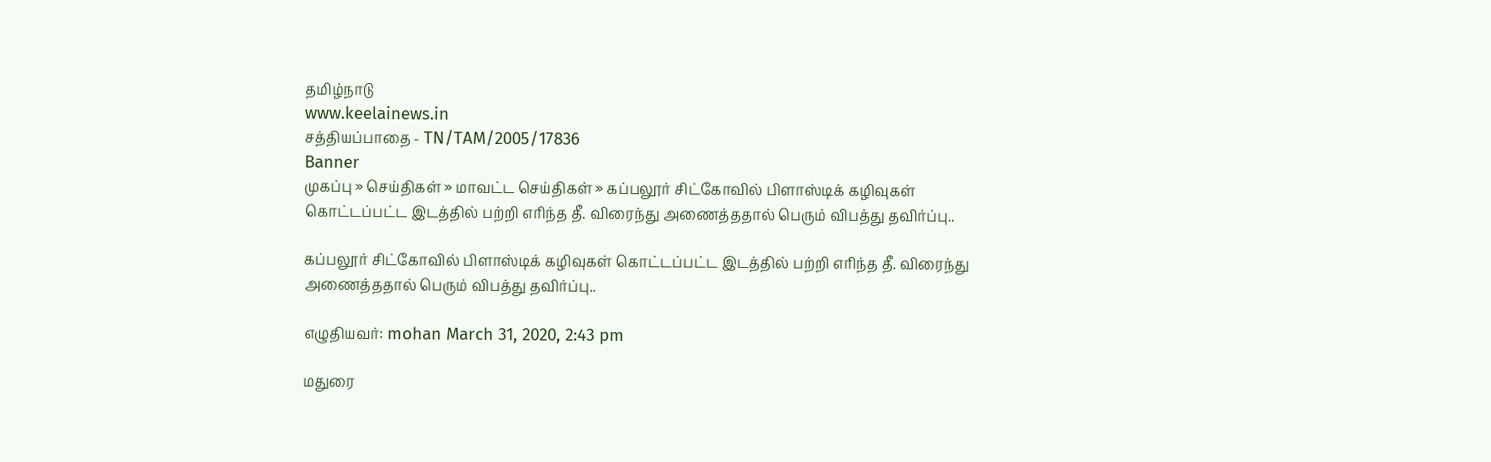தமிழ்நாடு
www.keelainews.in
சத்தியப்பாதை - TN/TAM/2005/17836
Banner
முகப்பு » செய்திகள் » மாவட்ட செய்திகள் » கப்பலூர் சிட்கோவில் பிளாஸ்டிக் கழிவுகள் கொட்டப்பட்ட இடத்தில் பற்றி எரிந்த தீ. விரைந்து அணைத்ததால் பெரும் விபத்து தவிர்ப்பு..

கப்பலூர் சிட்கோவில் பிளாஸ்டிக் கழிவுகள் கொட்டப்பட்ட இடத்தில் பற்றி எரிந்த தீ. விரைந்து அணைத்ததால் பெரும் விபத்து தவிர்ப்பு..

எழுதியவர்: mohan March 31, 2020, 2:43 pm

மதுரை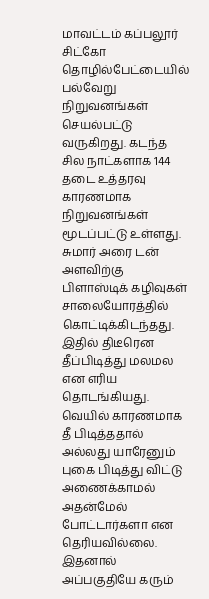மாவட்டம் கப்பலூர் சிட்கோ தொழில்பேட்டையில் பல்வேறு நிறுவனங்கள் செயல்பட்டு வருகிறது. கடந்த சில நாட்களாக 144 தடை உத்தரவு காரணமாக நிறுவனங்கள் மூடப்பட்டு உள்ளது. சுமார் அரை டன் அளவிற்கு பிளாஸ்டிக் கழிவுகள் சாலையோரத்தில் கொட்டிக்கிடந்தது. இதில் திடீரென தீப்பிடித்து மலமல என எரிய தொடங்கியது. வெயில் காரணமாக தீ பிடித்ததால் அல்லது யாரேனும் புகை பிடித்து விட்டு அணைக்காமல் அதன்மேல் போட்டார்களா என தெரியவில்லை. இதனால் அப்பகுதியே கரும்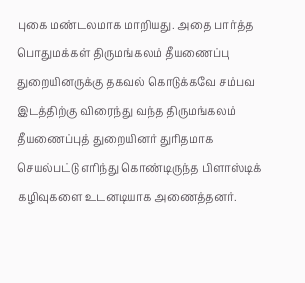புகை மண்டலமாக மாறியது. அதை பார்த்த பொதுமக்கள் திருமங்கலம் தீயணைப்பு துறையினருக்கு தகவல் கொடுக்கவே சம்பவ இடத்திற்கு விரைந்து வந்த திருமங்கலம் தீயணைப்புத் துறையினர் துரிதமாக செயல்பட்டு எரிந்து கொண்டிருந்த பிளாஸ்டிக் கழிவுகளை உடனடியாக அணைத்தனர்.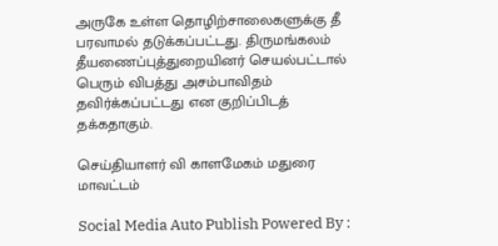அருகே உள்ள தொழிற்சாலைகளுக்கு தீ பரவாமல் தடுக்கப்பட்டது. திருமங்கலம் தீயணைப்புத்துறையினர் செயல்பட்டால் பெரும் விபத்து அசம்பாவிதம் தவிர்க்கப்பட்டது என குறிப்பிடத் தக்கதாகும்.

செய்தியாளர் வி காளமேகம் மதுரை மாவட்டம்

Social Media Auto Publish Powered By :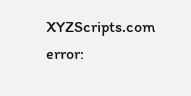XYZScripts.com
error: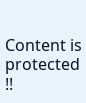Content is protected !!